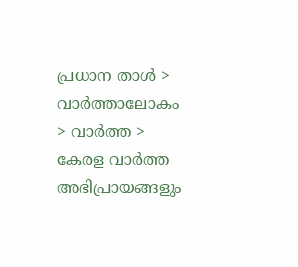പ്രധാന താള്‍ > വാര്‍ത്താലോകം > വാര്‍ത്ത > കേരള വാര്‍ത്ത
അഭിപ്രായങ്ങളും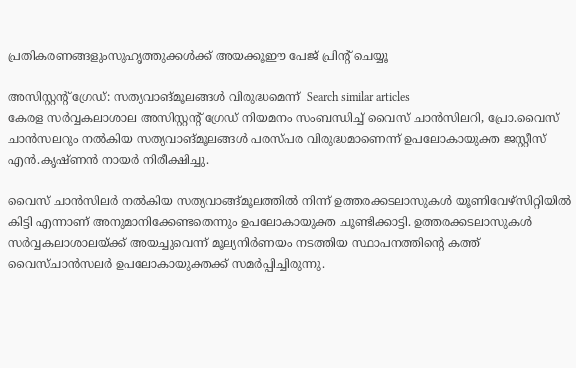പ്രതികരണങ്ങളുംസുഹൃത്തുക്കള്‍ക്ക് അയക്കൂഈ പേജ് പ്രിന്‍റ് ചെയ്യൂ

അസിസ്റ്റന്‍റ് ഗ്രേഡ്: സത്യവാങ്മൂലങ്ങള്‍ വിരുദ്ധമെന്ന്  Search similar articles
കേരള സര്‍വ്വകലാശാല അസിസ്റ്റന്‍റ് ഗ്രേഡ് നിയമനം സംബന്ധിച്ച് വൈസ്‌ ചാന്‍സിലറി, പ്രോ.വൈസ്‌ ചാന്‍സലറും നല്‍കിയ സത്യവാങ്മൂലങ്ങള്‍ പരസ്‌പര വിരുദ്ധമാണെന്ന്‌ ഉപലോകായുക്ത ജസ്റ്റീസ്‌ എന്‍.കൃഷ്ണന്‍ നായര്‍ നിരീക്ഷിച്ചു.

വൈസ്‌ ചാന്‍സിലര്‍ നല്‍കിയ സത്യവാങ്ങ്‌മൂലത്തില്‍ നിന്ന്‌ ഉത്തരക്കടലാസുകള്‍ യൂണിവേഴ്‌സിറ്റിയില്‍ കിട്ടി എന്നാണ്‌ അനുമാനിക്കേണ്ടതെന്നും ഉപലോകായുക്ത ചൂണ്ടിക്കാട്ടി. ഉത്തരക്കടലാസുകള്‍ സര്‍വ്വകലാശാലയ്ക്ക് അയച്ചുവെന്ന് മൂല്യനിര്‍ണയം നടത്തിയ സ്ഥാപനത്തിന്‍റെ കത്ത് വൈസ്ചാന്‍സലര്‍ ഉപലോകായുക്തക്ക് സമര്‍പ്പിച്ചിരുന്നു.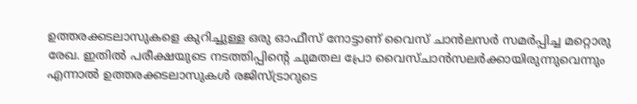ഉത്തരക്കടലാസുകളെ കുറിച്ചുള്ള ഒരു ഓഫീസ് നോട്ടാണ് വൈസ് ചാന്‍ലസര്‍ സമര്‍പ്പിച്ച മറ്റൊരു രേഖ. ഇതില്‍ പരീക്ഷയുടെ നടത്തിപ്പിന്‍റെ ചുമതല പ്രോ വൈസ്ചാന്‍സലര്‍ക്കായിരുന്നുവെന്നും എന്നാല്‍ ഉത്തരക്കടലാസുകള്‍ രജിസ്ട്രാറുടെ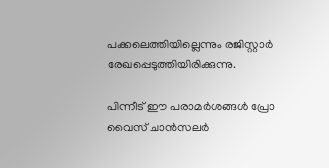പക്കലെത്തിയില്ലെന്നും രജിസ്റ്റാര്‍ രേഖപ്പെടുത്തിയിരിക്കുന്നു.

പിന്നീട് ഈ പരാമര്‍ശങ്ങള്‍ പ്രോ വൈസ് ചാന്‍സലര്‍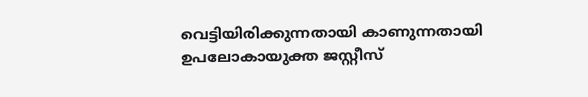വെട്ടിയിരിക്കുന്നതായി കാണുന്നതായി ഉപലോകായുക്ത ജസ്റ്റീസ്‌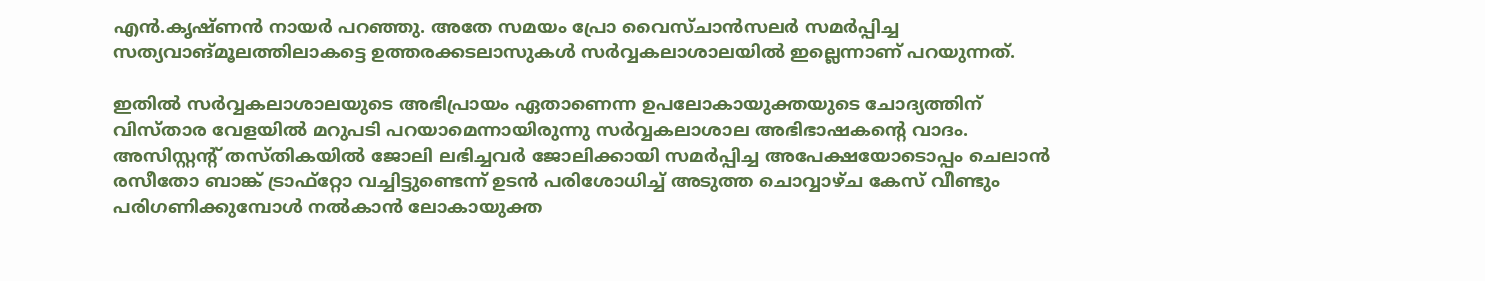എന്‍.കൃഷ്ണന്‍ നായര്‍ പറഞ്ഞു. അതേ സമയം പ്രോ വൈസ്ചാന്‍സലര്‍ സമര്‍പ്പിച്ച സത്യവാങ്മൂലത്തിലാകട്ടെ ഉത്തരക്കടലാസുകള്‍ സര്‍വ്വകലാശാലയില്‍ ഇല്ലെന്നാണ് പറയുന്നത്.

ഇതില്‍ സര്‍വ്വകലാശാലയുടെ അഭിപ്രായം ഏതാണെന്ന ഉപലോകായുക്തയുടെ ചോദ്യത്തിന് വിസ്താര വേളയില്‍ മറുപടി പറയാമെന്നായിരുന്നു സര്‍വ്വകലാശാല അഭിഭാഷകന്‍റെ വാദം. അസിസ്റ്റന്‍റ് തസ്തികയില്‍ ജോലി ലഭിച്ചവര്‍ ജോലിക്കായി സമര്‍പ്പിച്ച അപേക്ഷയോടൊപ്പം ചെലാന്‍ രസീതോ ബാങ്ക് ട്രാഫ്റ്റോ വച്ചിട്ടുണ്ടെന്ന് ഉടന്‍ പരിശോധിച്ച് അടുത്ത ചൊവ്വാഴ്ച കേസ് വീണ്ടും പരിഗണിക്കുമ്പോള്‍ നല്‍കാന്‍ ലോകായുക്ത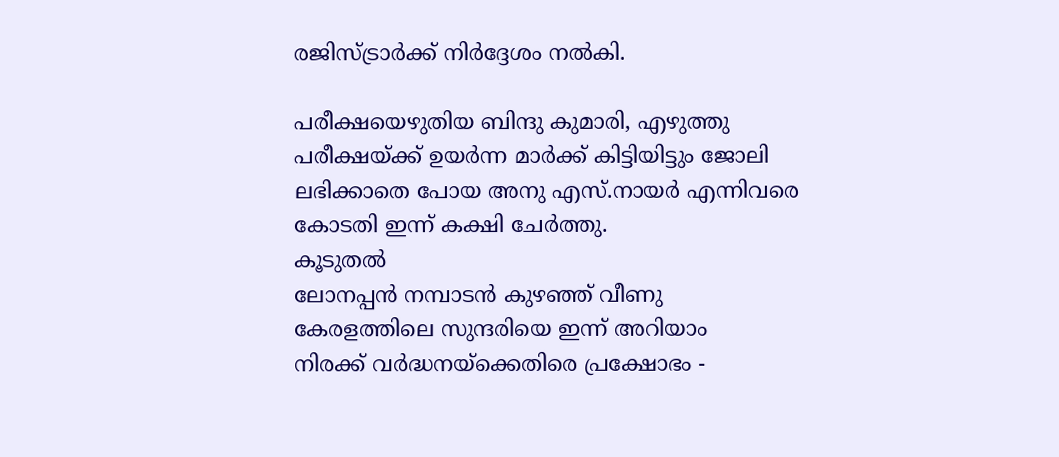രജിസ്ട്രാര്‍ക്ക് നിര്‍ദ്ദേശം നല്‍കി.

പരീക്ഷയെഴുതിയ ബിന്ദു കുമാരി, എഴുത്തു പരീക്ഷയ്ക്ക് ഉയര്‍ന്ന മാര്‍ക്ക് കിട്ടിയിട്ടും ജോലി ലഭിക്കാതെ പോയ അനു എസ്.നായര്‍ എന്നിവരെ കോടതി ഇന്ന് കക്ഷി ചേര്‍ത്തു.
കൂടുതല്‍
ലോനപ്പന്‍ നമ്പാടന്‍ കുഴഞ്ഞ് വീണു
കേരളത്തിലെ സുന്ദരിയെ ഇന്ന് അറിയാം
നിരക്ക് വര്‍ദ്ധനയ്ക്കെതിരെ പ്രക്ഷോഭം -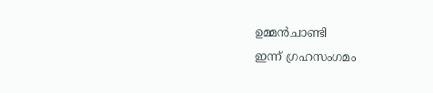ഉമ്മന്‍‌ചാണ്ടി
ഇന്ന് ഗ്രഹസംഗമം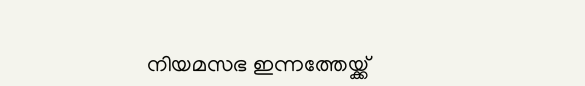നിയമസഭ ഇന്നത്തേയ്ക്ക്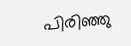പിരിഞ്ഞു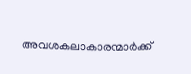അവശകലാകാരന്മാര്‍ക്ക്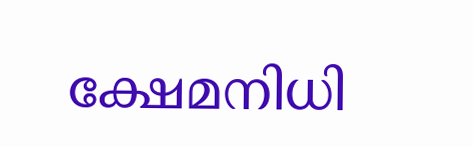ക്ഷേമനിധി